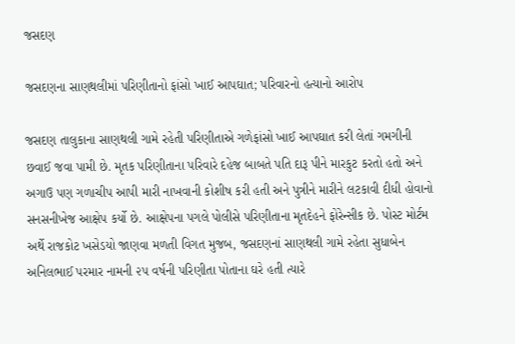જસદણ

જસદણના સાણથલીમાં પરિણીતાનો ફાંસો ખાઈ આપઘાત; પરિવારનો હત્યાનો આરોપ

જસદણ તાલુકાના સાણથલી ગામે રહેતી પરિણીતાએ ગળેફાંસો ખાઈ આપઘાત કરી લેતાં ગમગીની છવાઈ જવા પામી છે. મૃતક પરિણીતાના પરિવારે દહેજ બાબતે પતિ દારૂ પીને મારકુટ કરતો હતો અને અગાઉ પણ ગળાચીપ આપી મારી નાખવાની કોશીષ કરી હતી અને પુત્રીને મારીને લટકાવી દીધી હોવાનો સનસનીખેજ આક્ષેપ કર્યો છે. આક્ષેપના પગલે પોલીસે પરિણીતાના મૃતદેહને ફોરેન્સીક છે. પોસ્ટ મોર્ટમ અર્થે રાજકોટ ખસેડયો જાણવા મળતી વિગત મુજબ, જસદણનાં સાણથલી ગામે રહેતા સુધાબેન અનિલભાઈ પરમાર નામની ૨૫ વર્ષની પરિણીતા પોતાના ઘરે હતી ત્યારે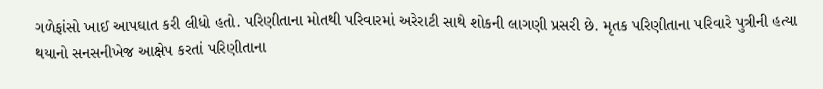ગળેફાંસો ખાઈ આપઘાત કરી લીધો હતો. પરિણીતાના મોતથી પરિવારમાં અરેરાટી સાથે શોકની લાગણી પ્રસરી છે. મૃતક પરિણીતાના પરિવારે પુત્રીની હત્યા થયાનો સનસનીખેજ આક્ષેપ કરતાં પરિણીતાના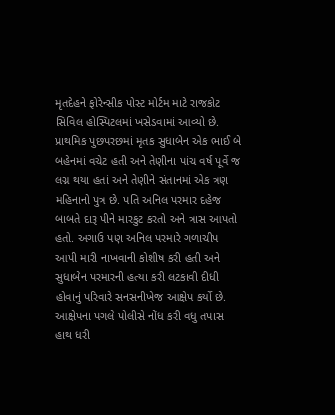મૃતદેહને ફોરેન્સીક પોસ્ટ મોર્ટમ માટે રાજકોટ સિવિલ હોસ્પિટલમાં ખસેડવામાં આવ્યો છે. પ્રાથમિક પુછપરછમાં મૃતક સુધાબેન એક ભાઈ બે બહેનમાં વચેટ હતી અને તેણીના પાંચ વર્ષ પૂર્વે જ લગ્ન થયા હતાં અને તેણીને સંતાનમાં એક ત્રણ મહિનાનો પુત્ર છે. પતિ અનિલ પરમાર દહેજ બાબતે દારૂ પીને મારકુટ કરતો અને ત્રાસ આપતો હતો. અગાઉ પણ અનિલ પરમારે ગળાચીપ આપી મારી નાખવાની કોશીષ કરી હતી અને સુધાબેન પરમારની હત્યા કરી લટકાવી દીધી હોવાનું પરિવારે સનસનીખેજ આક્ષેપ કર્યો છે. આક્ષેપના પગલે પોલીસે નોંધ કરી વધુ તપાસ હાથ ધરી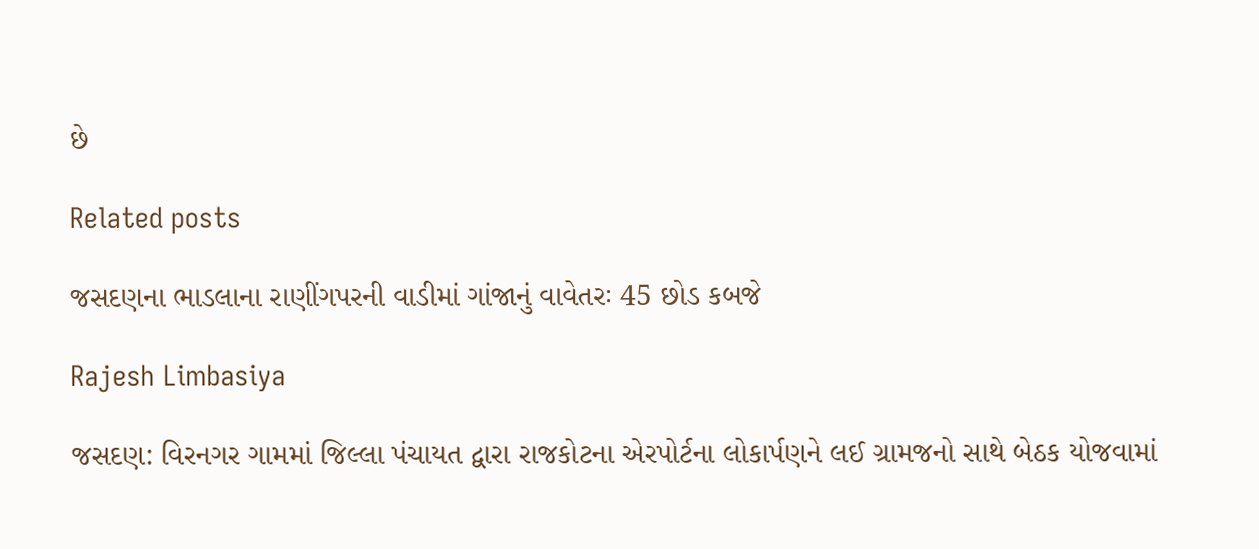છે

Related posts

જસદણના ભાડલાના રાણીંગપરની વાડીમાં ગાંજાનું વાવેતરઃ 45 છોડ કબજે

Rajesh Limbasiya

જસદણ: વિરનગર ગામમાં જિલ્લા પંચાયત દ્વારા રાજકોટના એરપોર્ટના લોકાર્પણને લઈ ગ્રામજનો સાથે બેઠક યોજવામાં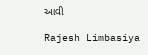આવી

Rajesh Limbasiya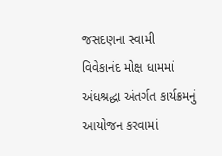જસદણના સ્વામી વિવેકાનંદ મોક્ષ ધામમાં અંધશ્રદ્ધા અંતર્ગત કાર્યક્રમનું આયોજન કરવામાં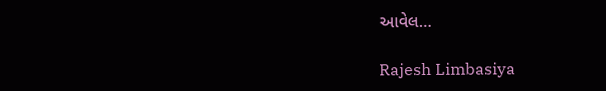આવેલ…

Rajesh Limbasiya